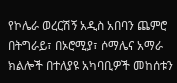የኮሌራ ወረርሽኝ አዲስ አበባን ጨምሮ በትግራይ፣ በኦሮሚያ፣ ሶማሌና አማራ ክልሎች በተለያዩ አካባቢዎች መከሰቱን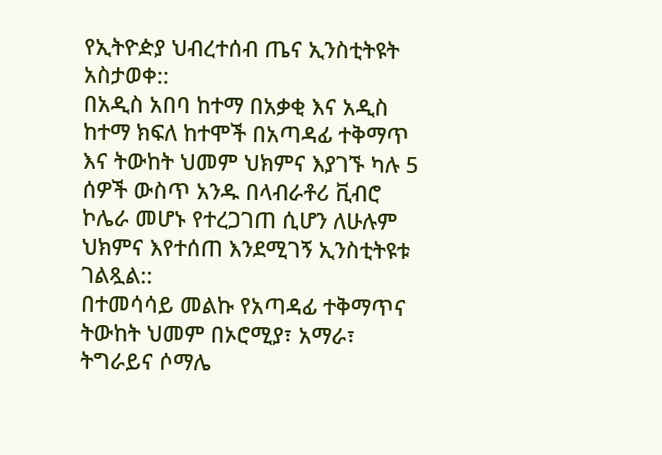የኢትዮዽያ ህብረተሰብ ጤና ኢንስቲትዩት አስታወቀ::
በአዲስ አበባ ከተማ በአቃቂ እና አዲስ ከተማ ክፍለ ከተሞች በአጣዳፊ ተቅማጥ እና ትውከት ህመም ህክምና እያገኙ ካሉ 5 ሰዎች ውስጥ አንዱ በላብራቶሪ ቪብሮ ኮሌራ መሆኑ የተረጋገጠ ሲሆን ለሁሉም ህክምና እየተሰጠ እንደሚገኝ ኢንስቲትዩቱ ገልጿል::
በተመሳሳይ መልኩ የአጣዳፊ ተቅማጥና ትውከት ህመም በኦሮሚያ፣ አማራ፣ ትግራይና ሶማሌ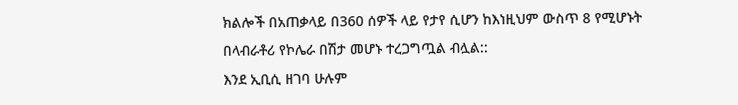ክልሎች በአጠቃላይ በ360 ሰዎች ላይ የታየ ሲሆን ከእነዚህም ውስጥ 8 የሚሆኑት በላብራቶሪ የኮሌራ በሽታ መሆኑ ተረጋግጧል ብሏል::
እንደ ኢቢሲ ዘገባ ሁሉም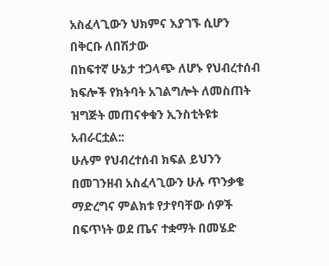አስፈላጊውን ህክምና እያገኙ ሲሆን በቅርቡ ለበሽታው
በከፍተኛ ሁኔታ ተጋላጭ ለሆኑ የህብረተሰብ ክፍሎች የክትባት አገልግሎት ለመስጠት ዝግጅት መጠናቀቁን ኢንስቲትዩቱ
አብራርቷል::
ሁሉም የህብረተሰብ ክፍል ይህንን በመገንዘብ አስፈላጊውን ሁሉ ጥንቃቄ ማድረግና ምልክቱ የታየባቸው ሰዎች በፍጥነት ወደ ጤና ተቋማት በመሄድ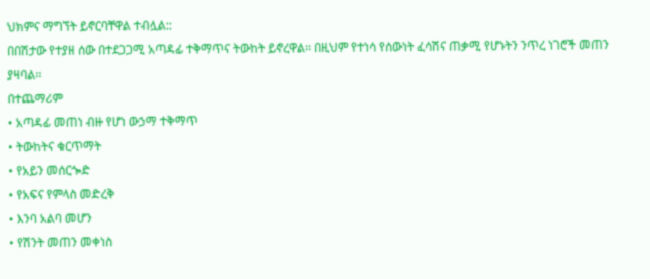ህክምና ማግኘት ይኖርባቸዋል ተብሏል::
በበሽታው የተያዘ ሰው በተደጋጋሚ አጣዳፊ ተቅማጥና ትውከት ይኖረዋል፡፡ በዚህም የተነሳ የሰውነት ፈሳሽና ጠቃሚ የሆኑትን ንጥረ ነገሮች መጠን ያዛባል፡፡
በተጨማሪም
• አጣዳፊ መጠነ ብዙ የሆነ ውኃማ ተቅማጥ
• ትውከትና ቁርጥማት
• የአይን መሰርጐድ
• የአፍና የምላስ መድረቅ
• እንባ አልባ መሆን
• የሽንት መጠን መቀነስ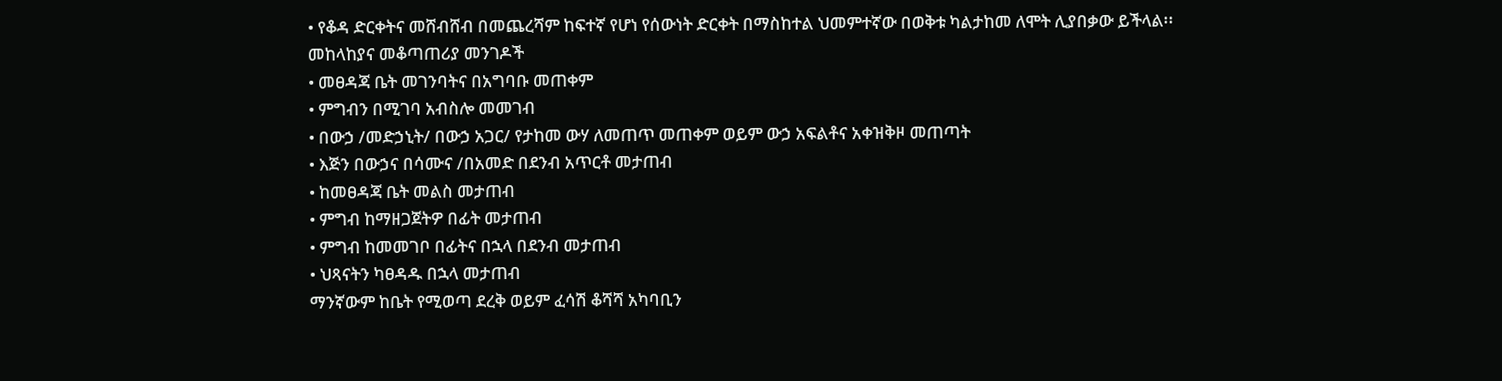• የቆዳ ድርቀትና መሸብሸብ በመጨረሻም ከፍተኛ የሆነ የሰውነት ድርቀት በማስከተል ህመምተኛው በወቅቱ ካልታከመ ለሞት ሊያበቃው ይችላል፡፡
መከላከያና መቆጣጠሪያ መንገዶች
• መፀዳጃ ቤት መገንባትና በአግባቡ መጠቀም
• ምግብን በሚገባ አብስሎ መመገብ
• በውኃ /መድኃኒት/ በውኃ አጋር/ የታከመ ውሃ ለመጠጥ መጠቀም ወይም ውኃ አፍልቶና አቀዝቅዞ መጠጣት
• እጅን በውኃና በሳሙና /በአመድ በደንብ አጥርቶ መታጠብ
• ከመፀዳጃ ቤት መልስ መታጠብ
• ምግብ ከማዘጋጀትዎ በፊት መታጠብ
• ምግብ ከመመገቦ በፊትና በኋላ በደንብ መታጠብ
• ህጻናትን ካፀዳዱ በኋላ መታጠብ
ማንኛውም ከቤት የሚወጣ ደረቅ ወይም ፈሳሽ ቆሻሻ አካባቢን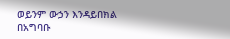ወይንም ውኃን እንዳይበክል በአግባቡ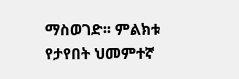ማስወገድ፡፡ ምልክቱ የታየበት ህመምተኛ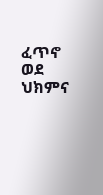ፈጥኖ ወደ ህክምና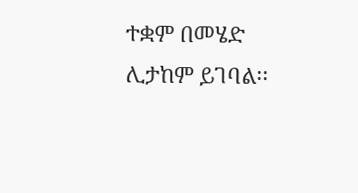ተቋም በመሄድ ሊታከም ይገባል፡፡